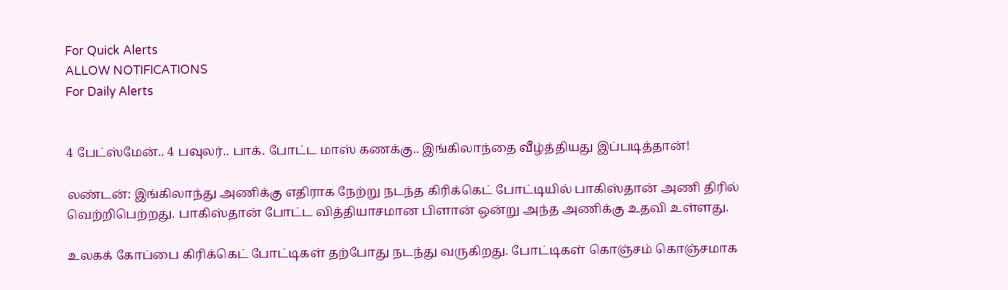For Quick Alerts
ALLOW NOTIFICATIONS
For Daily Alerts


4 பேட்ஸ்மேன்.. 4 பவுலர்.. பாக். போட்ட மாஸ் கணக்கு.. இங்கிலாந்தை வீழ்த்தியது இப்படித்தான்!

லண்டன்: இங்கிலாந்து அணிக்கு எதிராக நேற்று நடந்த கிரிக்கெட் போட்டியில் பாகிஸ்தான் அணி திரில் வெற்றிபெற்றது. பாகிஸ்தான் போட்ட வித்தியாசமான பிளான் ஒன்று அந்த அணிக்கு உதவி உள்ளது.

உலகக் கோப்பை கிரிக்கெட் போட்டிகள் தற்போது நடந்து வருகிறது. போட்டிகள் கொஞ்சம் கொஞ்சமாக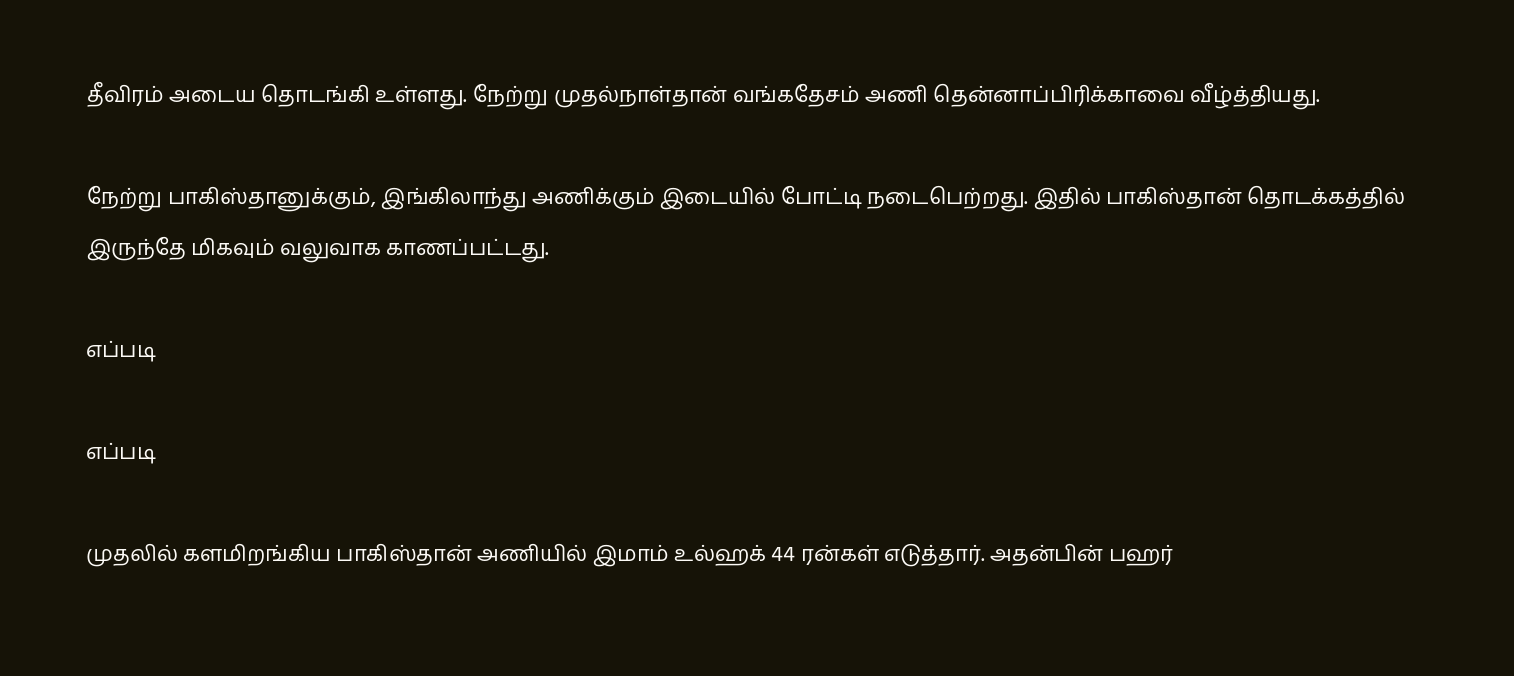தீவிரம் அடைய தொடங்கி உள்ளது. நேற்று முதல்நாள்தான் வங்கதேசம் அணி தென்னாப்பிரிக்காவை வீழ்த்தியது.

நேற்று பாகிஸ்தானுக்கும், இங்கிலாந்து அணிக்கும் இடையில் போட்டி நடைபெற்றது. இதில் பாகிஸ்தான் தொடக்கத்தில் இருந்தே மிகவும் வலுவாக காணப்பட்டது.

எப்படி

எப்படி

முதலில் களமிறங்கிய பாகிஸ்தான் அணியில் இமாம் உல்ஹக் 44 ரன்கள் எடுத்தார். அதன்பின் பஹர்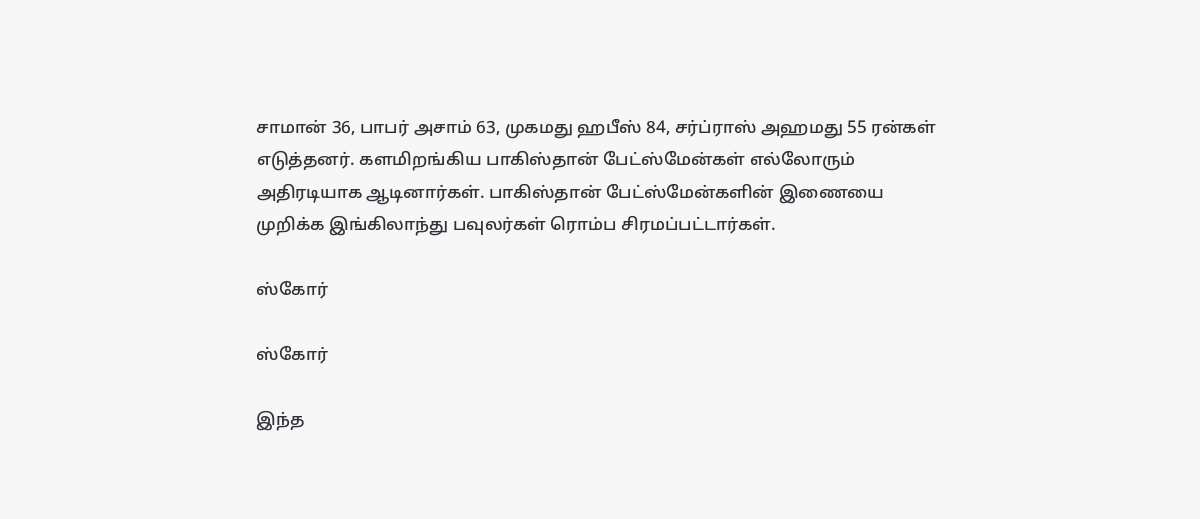சாமான் 36, பாபர் அசாம் 63, முகமது ஹபீஸ் 84, சர்ப்ராஸ் அஹமது 55 ரன்கள் எடுத்தனர். களமிறங்கிய பாகிஸ்தான் பேட்ஸ்மேன்கள் எல்லோரும் அதிரடியாக ஆடினார்கள். பாகிஸ்தான் பேட்ஸ்மேன்களின் இணையை முறிக்க இங்கிலாந்து பவுலர்கள் ரொம்ப சிரமப்பட்டார்கள்.

ஸ்கோர்

ஸ்கோர்

இந்த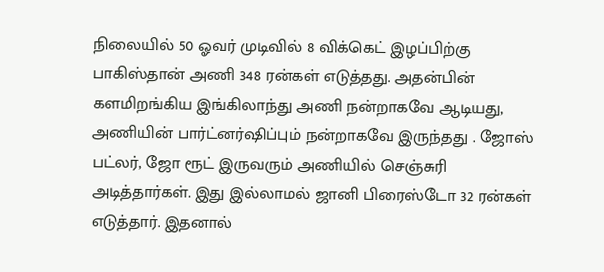நிலையில் 50 ஓவர் முடிவில் 8 விக்கெட் இழப்பிற்கு பாகிஸ்தான் அணி 348 ரன்கள் எடுத்தது. அதன்பின் களமிறங்கிய இங்கிலாந்து அணி நன்றாகவே ஆடியது, அணியின் பார்ட்னர்ஷிப்பும் நன்றாகவே இருந்தது . ஜோஸ் பட்லர், ஜோ ரூட் இருவரும் அணியில் செஞ்சுரி அடித்தார்கள். இது இல்லாமல் ஜானி பிரைஸ்டோ 32 ரன்கள் எடுத்தார். இதனால்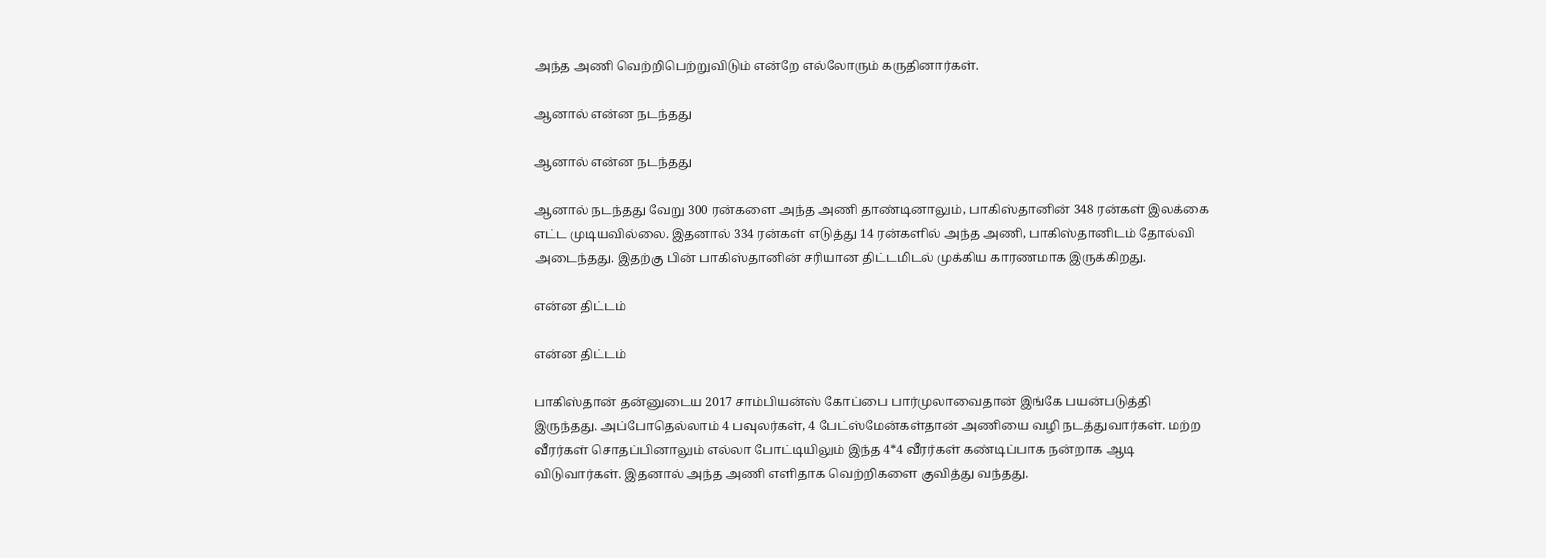அந்த அணி வெற்றிபெற்றுவிடும் என்றே எல்லோரும் கருதினார்கள்.

ஆனால் என்ன நடந்தது

ஆனால் என்ன நடந்தது

ஆனால் நடந்தது வேறு 300 ரன்களை அந்த அணி தாண்டினாலும், பாகிஸ்தானின் 348 ரன்கள் இலக்கை எட்ட முடியவில்லை. இதனால் 334 ரன்கள் எடுத்து 14 ரன்களில் அந்த அணி, பாகிஸ்தானிடம் தோல்வி அடைந்தது. இதற்கு பின் பாகிஸ்தானின் சரியான திட்டமிடல் முக்கிய காரணமாக இருக்கிறது.

என்ன திட்டம்

என்ன திட்டம்

பாகிஸ்தான் தன்னுடைய 2017 சாம்பியன்ஸ் கோப்பை பார்முலாவைதான் இங்கே பயன்படுத்தி இருந்தது. அப்போதெல்லாம் 4 பவுலர்கள், 4 பேட்ஸ்மேன்கள்தான் அணியை வழி நடத்துவார்கள். மற்ற வீரர்கள் சொதப்பினாலும் எல்லா போட்டியிலும் இந்த 4*4 வீரர்கள் கண்டிப்பாக நன்றாக ஆடி விடுவார்கள். இதனால் அந்த அணி எளிதாக வெற்றிகளை குவித்து வந்தது.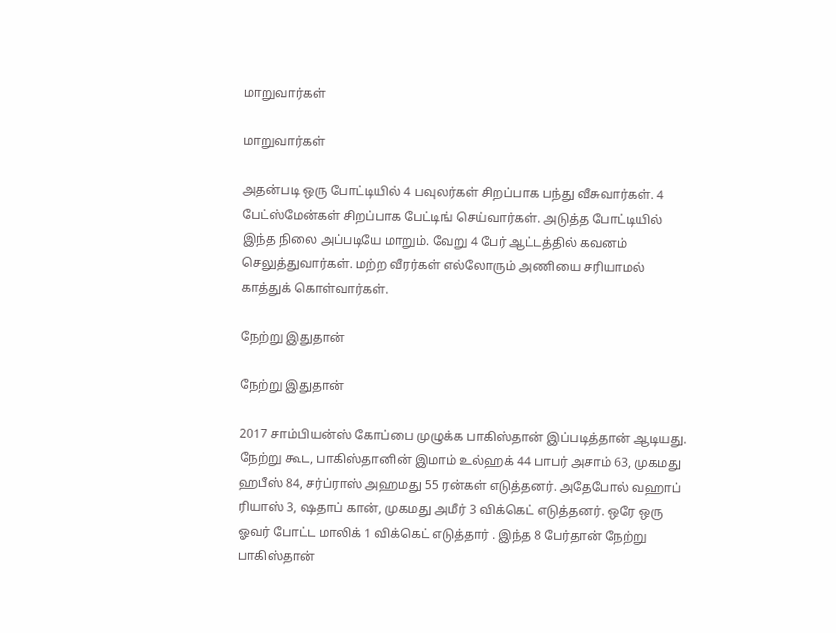மாறுவார்கள்

மாறுவார்கள்

அதன்படி ஒரு போட்டியில் 4 பவுலர்கள் சிறப்பாக பந்து வீசுவார்கள். 4 பேட்ஸ்மேன்கள் சிறப்பாக பேட்டிங் செய்வார்கள். அடுத்த போட்டியில் இந்த நிலை அப்படியே மாறும். வேறு 4 பேர் ஆட்டத்தில் கவனம் செலுத்துவார்கள். மற்ற வீரர்கள் எல்லோரும் அணியை சரியாமல் காத்துக் கொள்வார்கள்.

நேற்று இதுதான்

நேற்று இதுதான்

2017 சாம்பியன்ஸ் கோப்பை முழுக்க பாகிஸ்தான் இப்படித்தான் ஆடியது. நேற்று கூட, பாகிஸ்தானின் இமாம் உல்ஹக் 44 பாபர் அசாம் 63, முகமது ஹபீஸ் 84, சர்ப்ராஸ் அஹமது 55 ரன்கள் எடுத்தனர். அதேபோல் வஹாப் ரியாஸ் 3, ஷதாப் கான், முகமது அமீர் 3 விக்கெட் எடுத்தனர். ஒரே ஒரு ஓவர் போட்ட மாலிக் 1 விக்கெட் எடுத்தார் . இந்த 8 பேர்தான் நேற்று பாகிஸ்தான்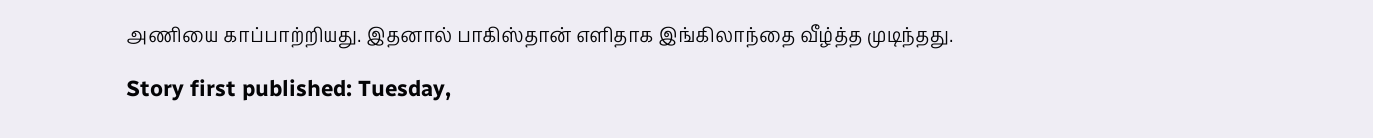அணியை காப்பாற்றியது. இதனால் பாகிஸ்தான் எளிதாக இங்கிலாந்தை வீழ்த்த முடிந்தது.

Story first published: Tuesday,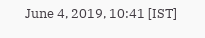June 4, 2019, 10:41 [IST]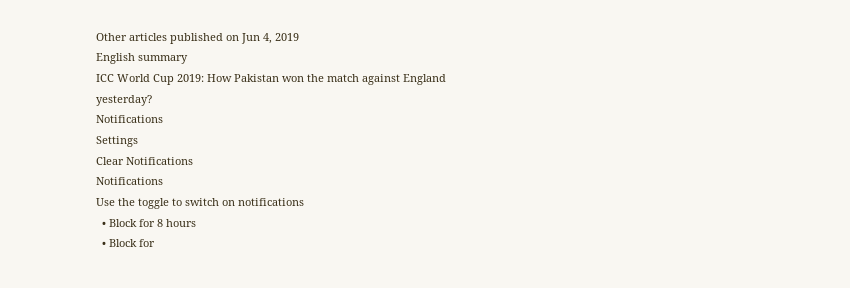Other articles published on Jun 4, 2019
English summary
ICC World Cup 2019: How Pakistan won the match against England yesterday?
Notifications
Settings
Clear Notifications
Notifications
Use the toggle to switch on notifications
  • Block for 8 hours
  • Block for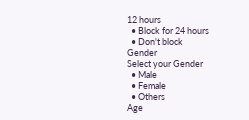12 hours
  • Block for 24 hours
  • Don't block
Gender
Select your Gender
  • Male
  • Female
  • Others
Age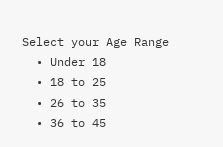Select your Age Range
  • Under 18
  • 18 to 25
  • 26 to 35
  • 36 to 45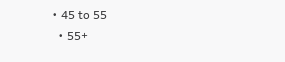• 45 to 55
  • 55+